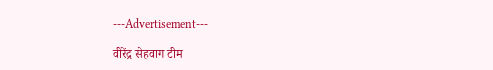---Advertisement---

वीरेंद्र सेहवाग टीम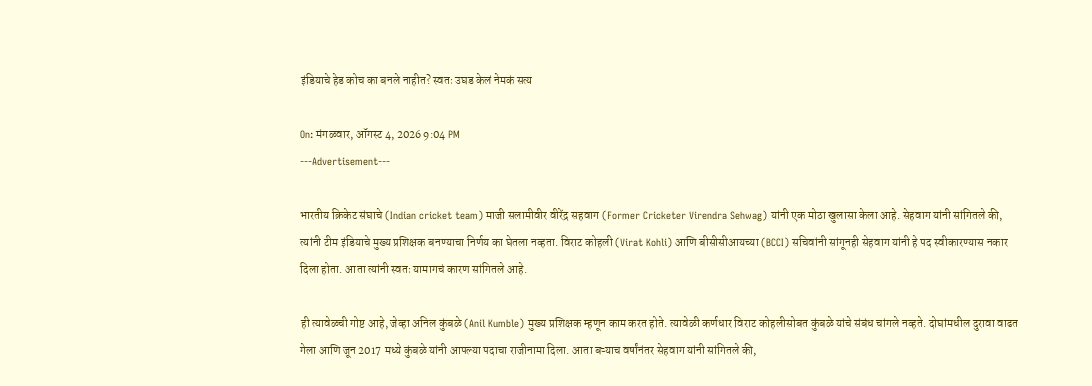इंडियाचे हेड कोच का बनले नाहीत? स्वतः उघड केलं नेमकं सत्य

On: मंगळवार, ऑगस्ट 4, 2026 9:04 PM
---Advertisement---

भारतीय क्रिकेट संघाचे (Indian cricket team) माजी सलामीवीर वीरेंद्र सहवाग (Former Cricketer Virendra Sehwag) यांनी एक मोठा खुलासा केला आहे. सेहवाग यांनी सांगितले की, त्यांनी टीम इंडियाचे मुख्य प्रशिक्षक बनण्याचा निर्णय का घेतला नव्हता. विराट कोहली (Virat Kohli) आणि बीसीसीआयच्या (BCCI) सचिवांनी सांगूनही सेहवाग यांनी हे पद स्वीकारण्यास नकार दिला होता. आता त्यांनी स्वतः यामागचं कारण सांगितले आहे.

ही त्यावेळची गोष्ट आहे, जेव्हा अनिल कुंबळे (Anil Kumble) मुख्य प्रशिक्षक म्हणून काम करत होते. त्यावेळी कर्णधार विराट कोहलीसोबत कुंबळे यांचे संबंध चांगले नव्हते. दोघांमधील दुरावा वाढत गेला आणि जून 2017 मध्ये कुंबळे यांनी आपल्या पदाचा राजीनामा दिला. आता बऱ्याच वर्षांनंतर सेहवाग यांनी सांगितले की,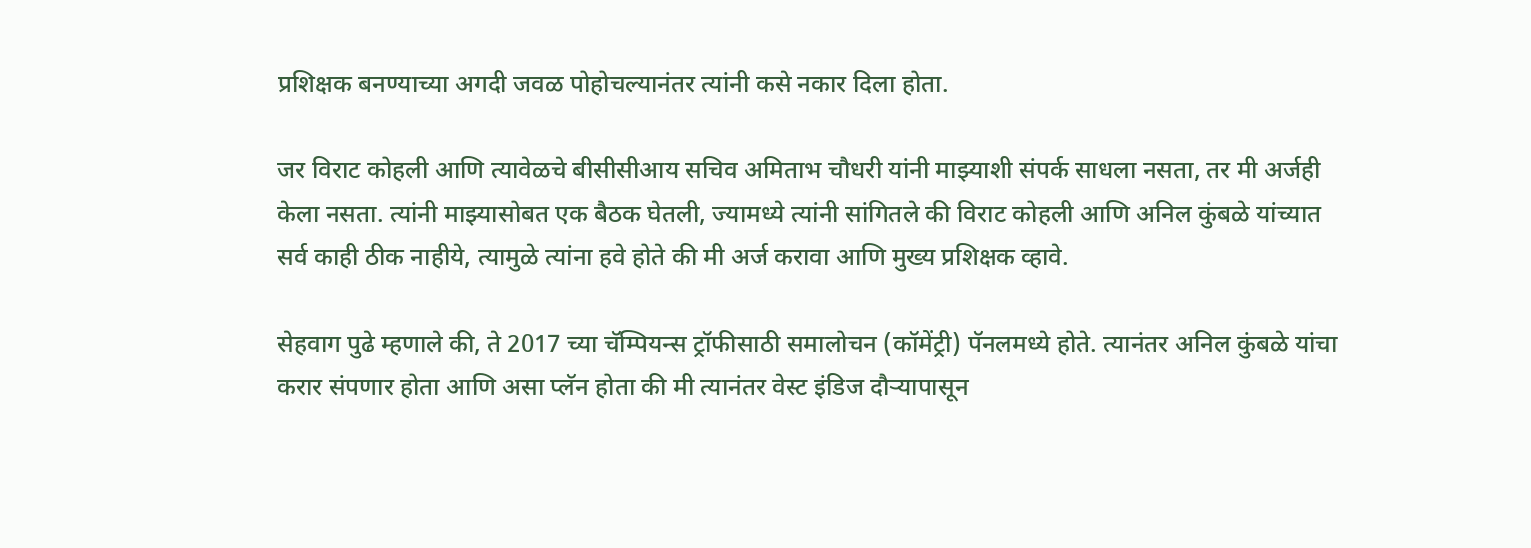प्रशिक्षक बनण्याच्या अगदी जवळ पोहोचल्यानंतर त्यांनी कसे नकार दिला होता.

जर विराट कोहली आणि त्यावेळचे बीसीसीआय सचिव अमिताभ चौधरी यांनी माझ्याशी संपर्क साधला नसता, तर मी अर्जही केला नसता. त्यांनी माझ्यासोबत एक बैठक घेतली, ज्यामध्ये त्यांनी सांगितले की विराट कोहली आणि अनिल कुंबळे यांच्यात सर्व काही ठीक नाहीये, त्यामुळे त्यांना हवे होते की मी अर्ज करावा आणि मुख्य प्रशिक्षक व्हावे.

सेहवाग पुढे म्हणाले की, ते 2017 च्या चॅम्पियन्स ट्रॉफीसाठी समालोचन (कॉमेंट्री) पॅनलमध्ये होते. त्यानंतर अनिल कुंबळे यांचा करार संपणार होता आणि असा प्लॅन होता की मी त्यानंतर वेस्ट इंडिज दौऱ्यापासून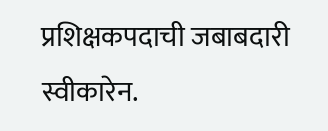प्रशिक्षकपदाची जबाबदारी स्वीकारेन.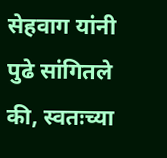सेहवाग यांनी पुढे सांगितले की, स्वतःच्या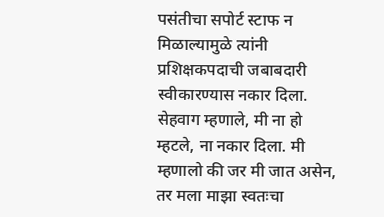पसंतीचा सपोर्ट स्टाफ न मिळाल्यामुळे त्यांनी प्रशिक्षकपदाची जबाबदारी स्वीकारण्यास नकार दिला. सेहवाग म्हणाले, मी ना हो म्हटले, ना नकार दिला. मी म्हणालो की जर मी जात असेन, तर मला माझा स्वतःचा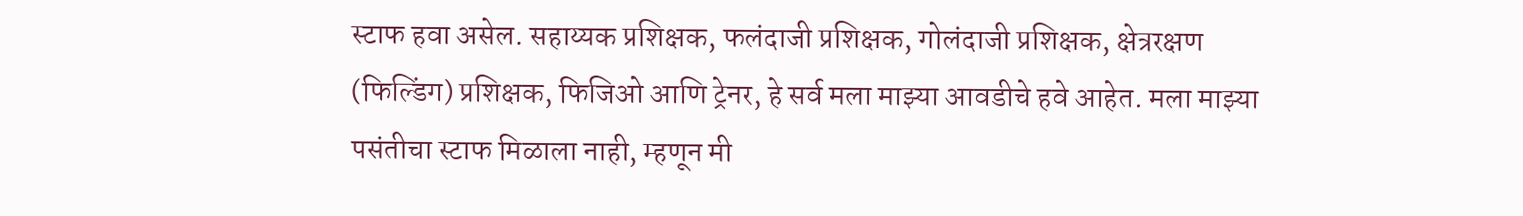स्टाफ हवा असेल. सहाय्यक प्रशिक्षक, फलंदाजी प्रशिक्षक, गोलंदाजी प्रशिक्षक, क्षेत्ररक्षण (फिल्डिंग) प्रशिक्षक, फिजिओ आणि ट्रेनर, हे सर्व मला माझ्या आवडीचे हवे आहेत. मला माझ्या पसंतीचा स्टाफ मिळाला नाही, म्हणून मी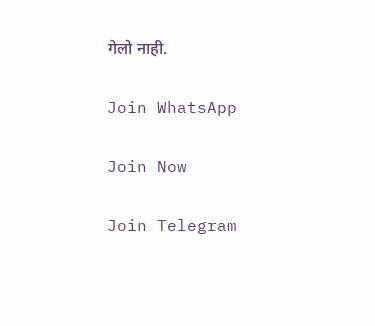गेलो नाही.

Join WhatsApp

Join Now

Join Telegram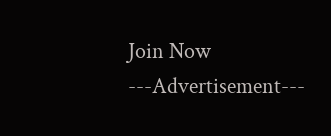Join Now
---Advertisement---